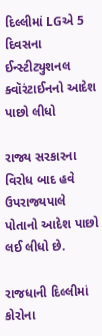દિલ્લીમાં LGએ 5 દિવસના ઈન્સ્ટીટ્યુશનલ ક્વૉરંટાઈનનો આદેશ પાછો લીધો

રાજ્ય સરકારના વિરોધ બાદ હવે ઉપરાજ્યપાલે પોતાનો આદેશ પાછો લઈ લીધો છે.

રાજધાની દિલ્લીમાં કોરોના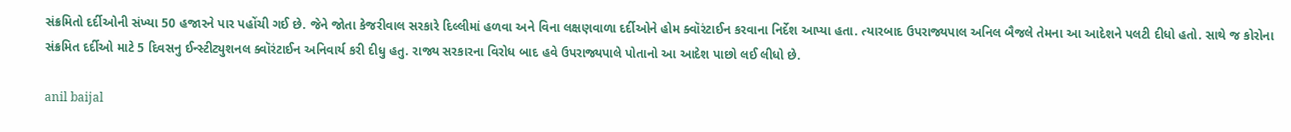સંક્રમિતો દર્દીઓની સંખ્યા 50 હજારને પાર પહોંચી ગઈ છે. જેને જોતા કેજરીવાલ સરકારે દિલ્લીમાં હળવા અને વિના લક્ષણવાળા દર્દીઓને હોમ ક્વૉરંટાઈન કરવાના નિર્દેશ આપ્યા હતા. ત્યારબાદ ઉપરાજ્યપાલ અનિલ બૈજલે તેમના આ આદેશને પલટી દીધો હતો. સાથે જ કોરોના સંક્રમિત દર્દીઓ માટે 5 દિવસનુ ઈન્સ્ટીટ્યુશનલ ક્વૉરંટાઈન અનિવાર્ય કરી દીધુ હતુ. રાજ્ય સરકારના વિરોધ બાદ હવે ઉપરાજ્યપાલે પોતાનો આ આદેશ પાછો લઈ લીધો છે.

anil baijal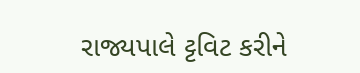રાજ્યપાલે ટ્ટવિટ કરીને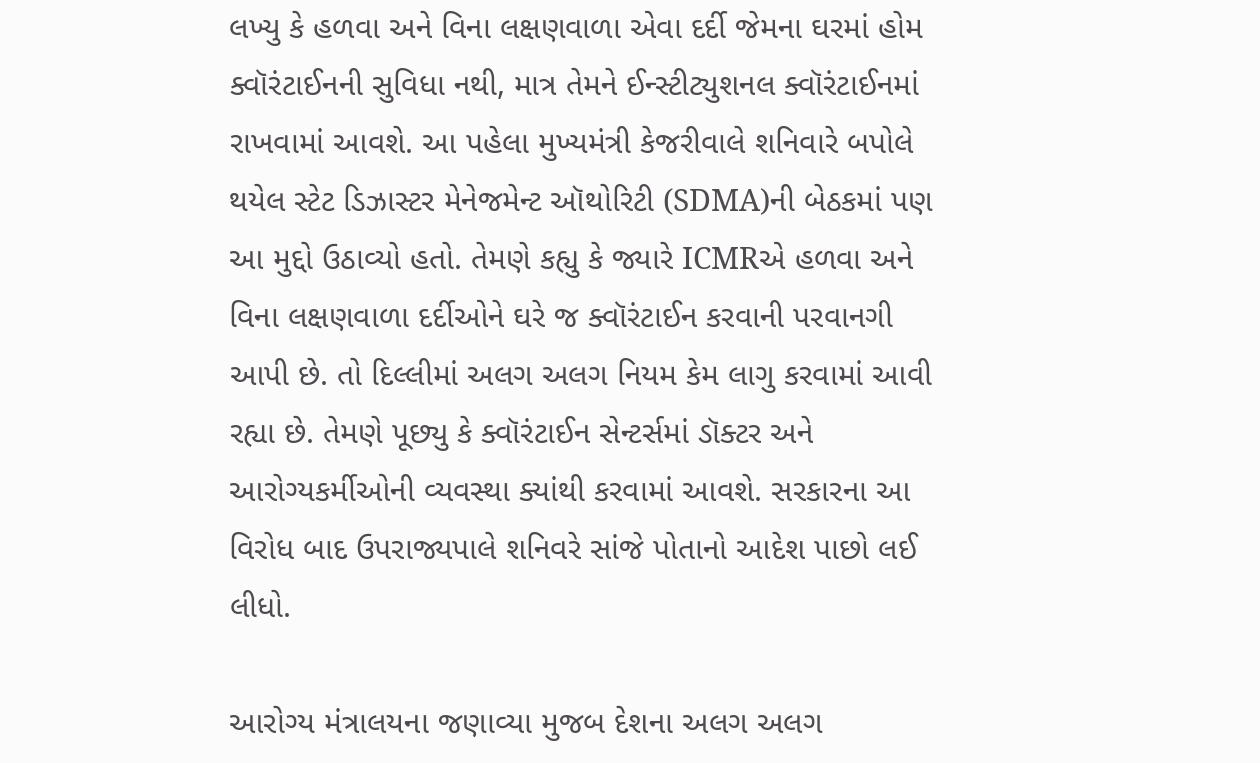લખ્યુ કે હળવા અને વિના લક્ષણવાળા એવા દર્દી જેમના ઘરમાં હોમ ક્વૉરંટાઈનની સુવિધા નથી, માત્ર તેમને ઈન્સ્ટીટ્યુશનલ ક્વૉરંટાઈનમાં રાખવામાં આવશે. આ પહેલા મુખ્યમંત્રી કેજરીવાલે શનિવારે બપોલે થયેલ સ્ટેટ ડિઝાસ્ટર મેનેજમેન્ટ ઑથોરિટી (SDMA)ની બેઠકમાં પણ આ મુદ્દો ઉઠાવ્યો હતો. તેમણે કહ્યુ કે જ્યારે ICMRએ હળવા અને વિના લક્ષણવાળા દર્દીઓને ઘરે જ ક્વૉરંટાઈન કરવાની પરવાનગી આપી છે. તો દિલ્લીમાં અલગ અલગ નિયમ કેમ લાગુ કરવામાં આવી રહ્યા છે. તેમણે પૂછ્યુ કે ક્વૉરંટાઈન સેન્ટર્સમાં ડૉક્ટર અને આરોગ્યકર્મીઓની વ્યવસ્થા ક્યાંથી કરવામાં આવશે. સરકારના આ વિરોધ બાદ ઉપરાજ્યપાલે શનિવરે સાંજે પોતાનો આદેશ પાછો લઈ લીધો.

આરોગ્ય મંત્રાલયના જણાવ્યા મુજબ દેશના અલગ અલગ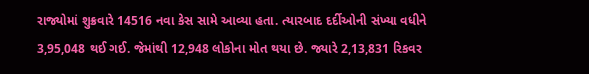રાજ્યોમાં શુક્રવારે 14516 નવા કેસ સામે આવ્યા હતા. ત્યારબાદ દર્દીઓની સંખ્યા વધીને 3,95,048 થઈ ગઈ. જેમાંથી 12,948 લોકોના મોત થયા છે. જ્યારે 2,13,831 રિકવર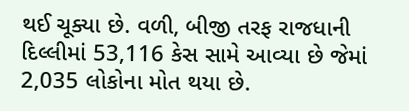થઈ ચૂક્યા છે. વળી, બીજી તરફ રાજધાની દિલ્લીમાં 53,116 કેસ સામે આવ્યા છે જેમાં 2,035 લોકોના મોત થયા છે.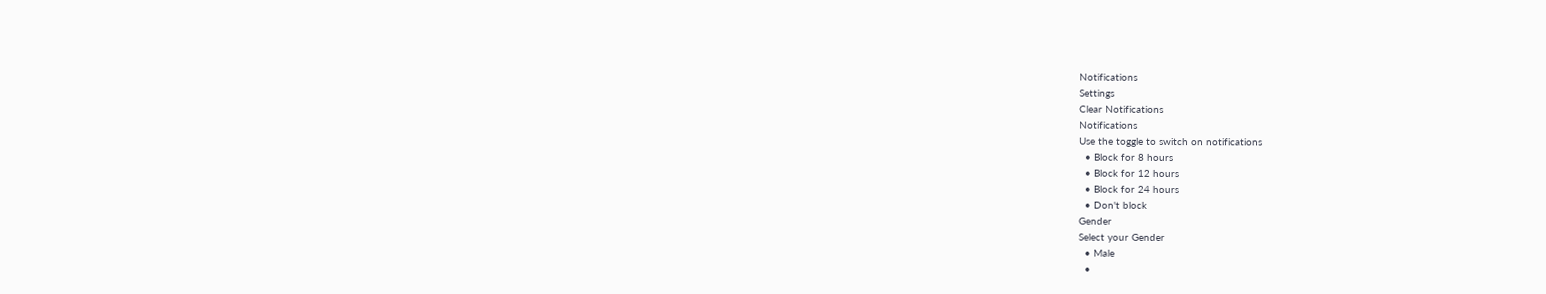Notifications
Settings
Clear Notifications
Notifications
Use the toggle to switch on notifications
  • Block for 8 hours
  • Block for 12 hours
  • Block for 24 hours
  • Don't block
Gender
Select your Gender
  • Male
  •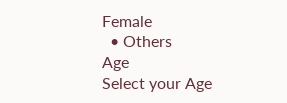Female
  • Others
Age
Select your Age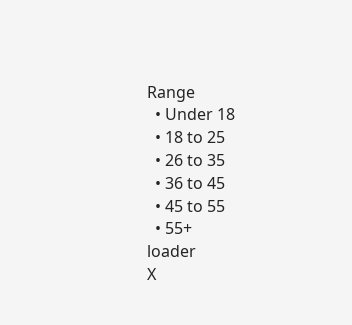Range
  • Under 18
  • 18 to 25
  • 26 to 35
  • 36 to 45
  • 45 to 55
  • 55+
loader
X